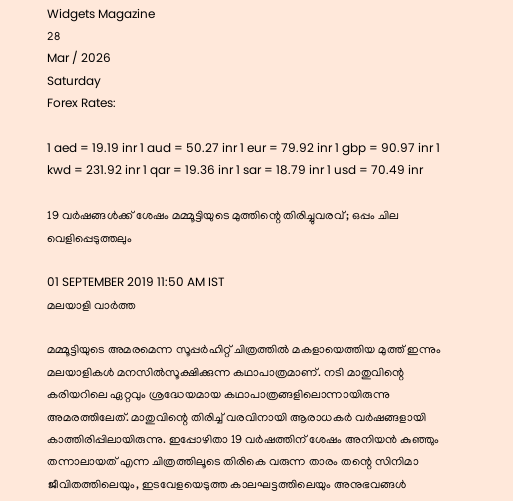Widgets Magazine
28
Mar / 2026
Saturday
Forex Rates:

1 aed = 19.19 inr 1 aud = 50.27 inr 1 eur = 79.92 inr 1 gbp = 90.97 inr 1 kwd = 231.92 inr 1 qar = 19.36 inr 1 sar = 18.79 inr 1 usd = 70.49 inr

19 വർഷങ്ങൾക്ക് ശേഷം മമ്മൂട്ടിയുടെ മുത്തിന്റെ തിരിച്ചുവരവ്; ഒപ്പം ചില വെളിപ്പെടുത്തലും

01 SEPTEMBER 2019 11:50 AM IST
മലയാളി വാര്‍ത്ത

മമ്മൂട്ടിയുടെ അമരമെന്ന സൂപ്പര്‍ഹിറ്റ് ചിത്രത്തില്‍ മകളായെത്തിയ മുത്ത് ഇന്നും മലയാളികള്‍ മനസില്‍സൂക്ഷിക്കുന്ന കഥാപാത്രമാണ്. നടി മാതുവിന്റെ കരിയറിലെ ഏറ്റവും ശ്രദ്ധേയമായ കഥാപാത്രങ്ങളിലൊന്നായിരുന്നു അമരത്തിലേത്. മാതുവിന്റെ തിരിച്ച് വരവിനായി ആരാധകര്‍ വര്‍ഷങ്ങളായി കാത്തിരിപ്പിലായിരുന്നു. ഇപ്പോഴിതാ 19 വര്‍ഷത്തിന് ശേഷം അനിയന്‍ കുഞ്ഞും തന്നാലായത് എന്ന ചിത്രത്തിലൂടെ തിരികെ വരുന്ന താരം തന്റെ സിനിമാ ജീവിതത്തിലെയും, ഇടവേളയെടുത്ത കാലഘട്ടത്തിലെയും അനുഭവങ്ങള്‍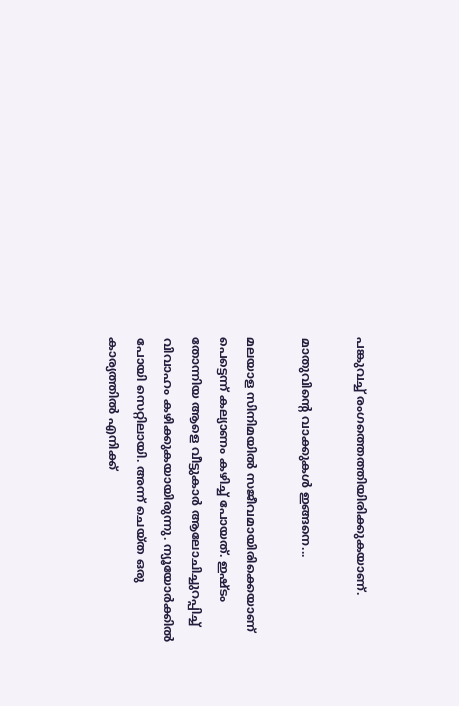പങ്കുവച്ച് രംഗത്തെത്തിയിരിക്കുകയാണ്.

മാതുവിന്റെ വാക്കുകള്‍ ഇങ്ങനെ...

മലയാള സിനിമയില്‍ സജീവമായിരിക്കെയാണ് പെട്ടെന്ന് കല്യാണം കഴിച്ച് പോയത്. ഇഷ്ടം തോന്നിയ ആളെ വീട്ടുകാര്‍ ആലോചിച്ചുറപ്പിച്ച് വിവാഹം കഴിക്കുകയായിരുന്നു. ന്യൂയോര്‍ക്കില്‍ പോയി സെറ്റിലായി. അന്ന് ചെയ്ത ഒരു കാര്യത്തില്‍ എനിക്ക്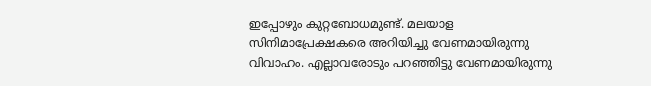ഇപ്പോഴും കുറ്റബോധമുണ്ട്. മലയാള സിനിമാപ്രേക്ഷകരെ അറിയിച്ചു വേണമായിരുന്നു വിവാഹം. എല്ലാവരോടും പറഞ്ഞിട്ടു വേണമായിരുന്നു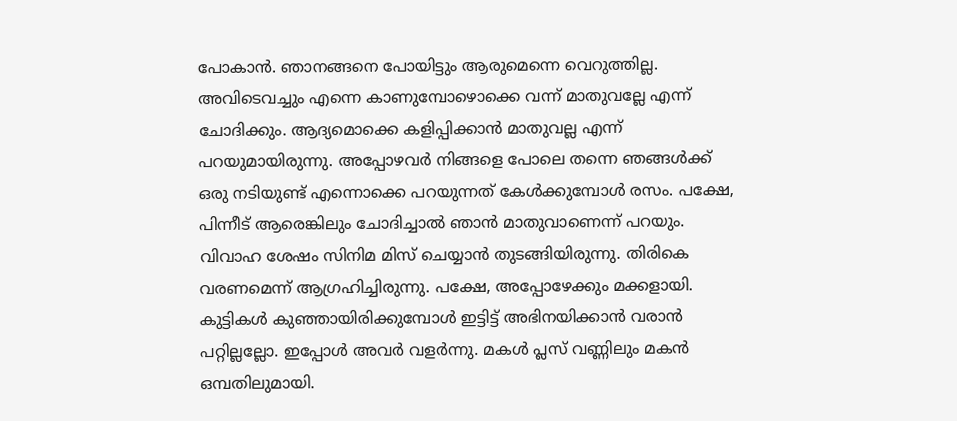പോകാന്‍. ഞാനങ്ങനെ പോയിട്ടും ആരുമെന്നെ വെറുത്തില്ല. അവിടെവച്ചും എന്നെ കാണുമ്പോഴൊക്കെ വന്ന് മാതുവല്ലേ എന്ന് ചോദിക്കും. ആദ്യമൊക്കെ കളിപ്പിക്കാന്‍ മാതുവല്ല എന്ന് പറയുമായിരുന്നു. അപ്പോഴവര്‍ നിങ്ങളെ പോലെ തന്നെ ഞങ്ങള്‍ക്ക് ഒരു നടിയുണ്ട് എന്നൊക്കെ പറയുന്നത് കേള്‍ക്കുമ്പോള്‍ രസം. പക്ഷേ, പിന്നീട് ആരെങ്കിലും ചോദിച്ചാല്‍ ഞാന്‍ മാതുവാണെന്ന് പറയും. വിവാഹ ശേഷം സിനിമ മിസ് ചെയ്യാന്‍ തുടങ്ങിയിരുന്നു. തിരികെ വരണമെന്ന് ആഗ്രഹിച്ചിരുന്നു. പക്ഷേ, അപ്പോഴേക്കും മക്കളായി. കുട്ടികള്‍ കുഞ്ഞായിരിക്കുമ്പോള്‍ ഇട്ടിട്ട് അഭിനയിക്കാന്‍ വരാന്‍ പറ്റില്ലല്ലോ. ഇപ്പോള്‍ അവര്‍ വളര്‍ന്നു. മകള്‍ പ്ലസ് വണ്ണിലും മകന്‍ ഒമ്പതിലുമായി.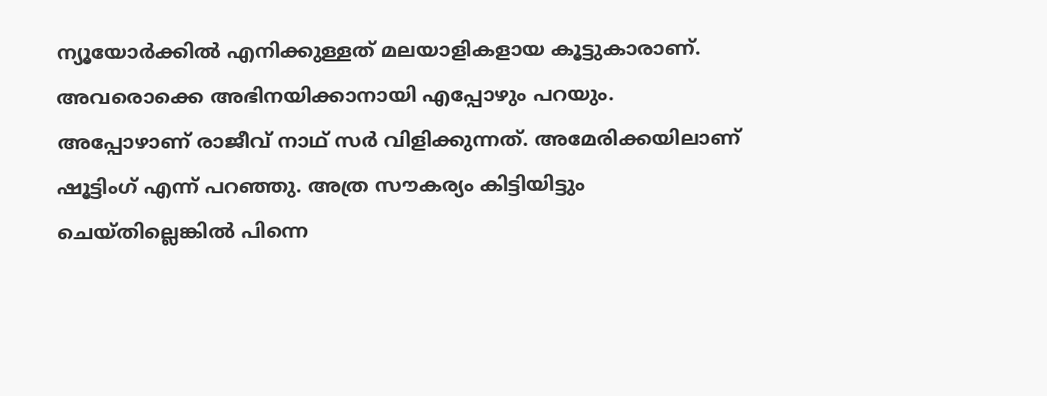ന്യൂയോര്‍ക്കില്‍ എനിക്കുള്ളത് മലയാളികളായ കൂട്ടുകാരാണ്. അവരൊക്കെ അഭിനയിക്കാനായി എപ്പോഴും പറയും. അപ്പോഴാണ് രാജീവ് നാഥ് സര്‍ വിളിക്കുന്നത്. അമേരിക്കയിലാണ് ഷൂട്ടിംഗ് എന്ന് പറഞ്ഞു. അത്ര സൗകര്യം കിട്ടിയിട്ടും ചെയ്തില്ലെങ്കില്‍ പിന്നെ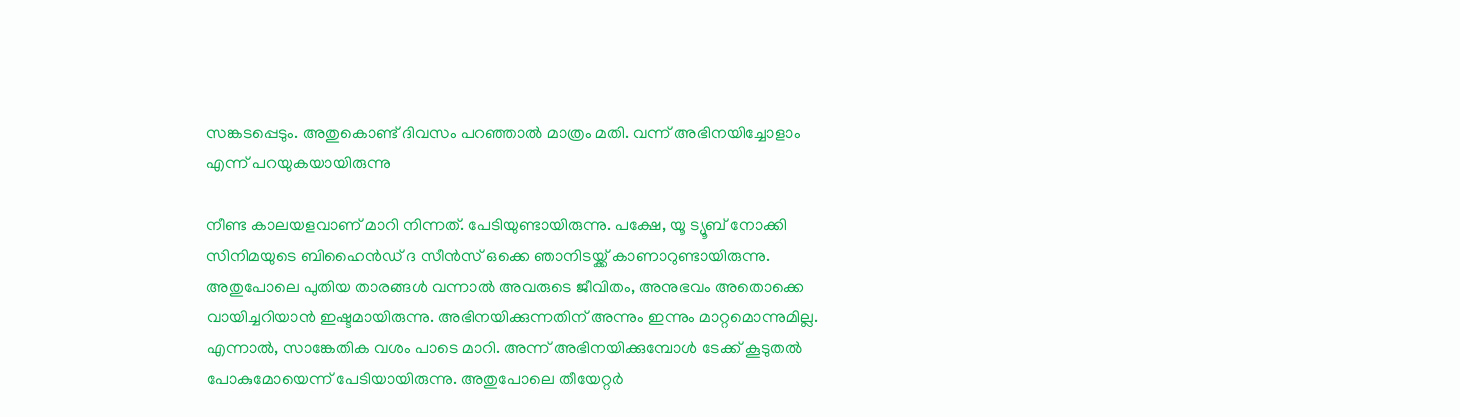സങ്കടപ്പെടും. അതുകൊണ്ട് ദിവസം പറഞ്ഞാല്‍ മാത്രം മതി. വന്ന് അഭിനയിച്ചോളാം എന്ന് പറയുകയായിരുന്നു

നീണ്ട കാലയളവാണ് മാറി നിന്നത്. പേടിയുണ്ടായിരുന്നു. പക്ഷേ, യൂ ട്യൂബ് നോക്കി സിനിമയുടെ ബിഹൈന്‍ഡ് ദ സീന്‍സ് ഒക്കെ ഞാനിടയ്ക്ക് കാണാറുണ്ടായിരുന്നു. അതുപോലെ പുതിയ താരങ്ങള്‍ വന്നാല്‍ അവരുടെ ജീവിതം, അനുഭവം അതൊക്കെ വായിച്ചറിയാന്‍ ഇഷ്ടമായിരുന്നു. അഭിനയിക്കുന്നതിന് അന്നും ഇന്നും മാറ്റമൊന്നുമില്ല. എന്നാല്‍, സാങ്കേതിക വശം പാടെ മാറി. അന്ന് അഭിനയിക്കുമ്പോള്‍ ടേക്ക് കൂടുതല്‍ പോകുമോയെന്ന് പേടിയായിരുന്നു. അതുപോലെ തീയേറ്റര്‍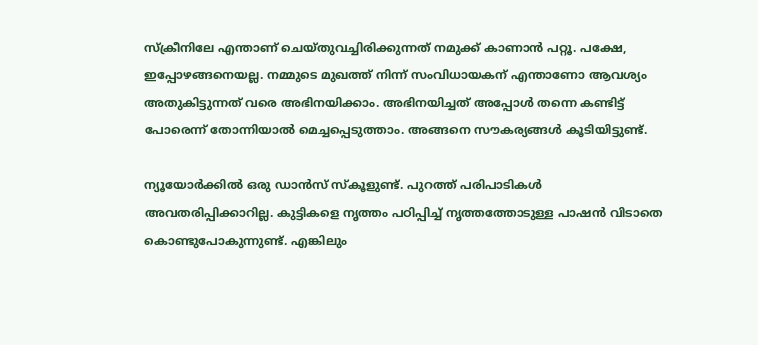സ്‌ക്രീനിലേ എന്താണ് ചെയ്തുവച്ചിരിക്കുന്നത് നമുക്ക് കാണാന്‍ പറ്റൂ. പക്ഷേ, ഇപ്പോഴങ്ങനെയല്ല. നമ്മുടെ മുഖത്ത് നിന്ന് സംവിധായകന് എന്താണോ ആവശ്യം അതുകിട്ടുന്നത് വരെ അഭിനയിക്കാം. അഭിനയിച്ചത് അപ്പോള്‍ തന്നെ കണ്ടിട്ട് പോരെന്ന് തോന്നിയാല്‍ മെച്ചപ്പെടുത്താം. അങ്ങനെ സൗകര്യങ്ങള്‍ കൂടിയിട്ടുണ്ട്.

ന്യൂയോര്‍ക്കില്‍ ഒരു ഡാന്‍സ് സ്‌കൂളുണ്ട്. പുറത്ത് പരിപാടികള്‍ അവതരിപ്പിക്കാറില്ല. കുട്ടികളെ നൃത്തം പഠിപ്പിച്ച് നൃത്തത്തോടുള്ള പാഷന്‍ വിടാതെ കൊണ്ടുപോകുന്നുണ്ട്. എങ്കിലും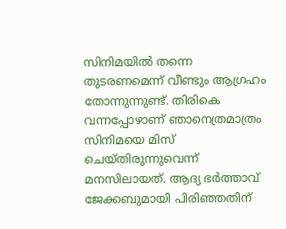സിനിമയില്‍ തന്നെ തുടരണമെന്ന് വീണ്ടും ആഗ്രഹം തോന്നുന്നുണ്ട്. തിരികെ വന്നപ്പോഴാണ് ഞാനെത്രമാത്രം സിനിമയെ മിസ് ചെയ്തിരുന്നുവെന്ന് മനസിലായത്. ആദ്യ ഭര്‍ത്താവ് ജേക്കബുമായി പിരിഞ്ഞതിന്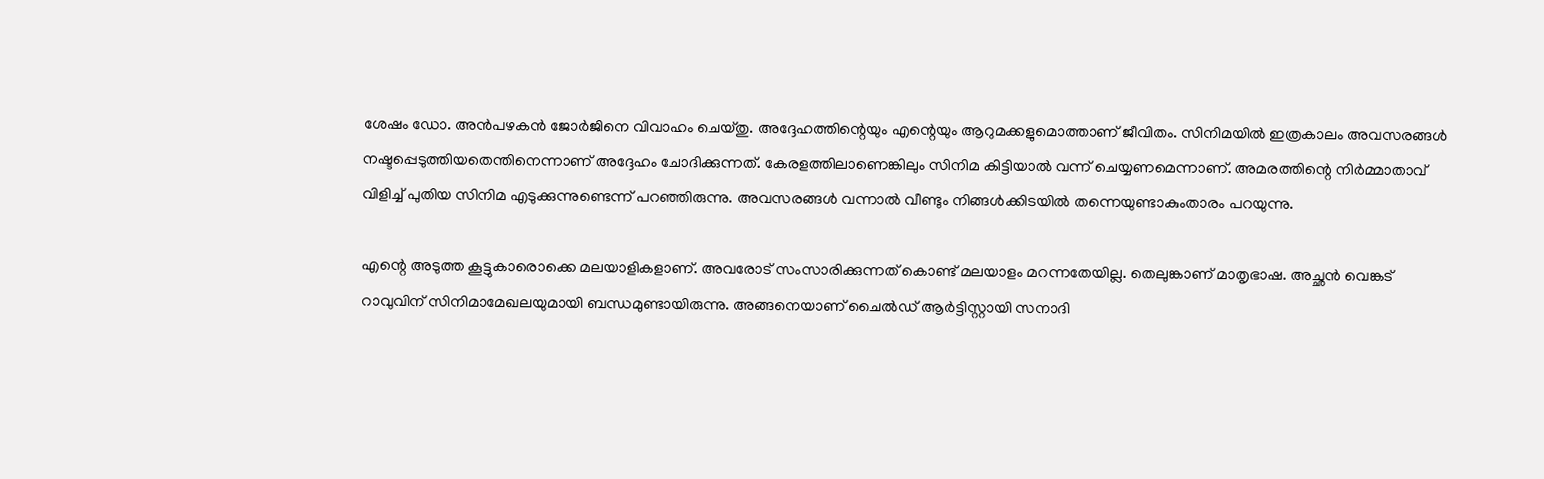ശേഷം ഡോ. അന്‍പഴകന്‍ ജോര്‍ജിനെ വിവാഹം ചെയ്തു. അദ്ദേഹത്തിന്റെയും എന്റെയും ആറുമക്കളുമൊത്താണ് ജീവിതം. സിനിമയില്‍ ഇത്രകാലം അവസരങ്ങള്‍ നഷ്ടപ്പെടുത്തിയതെന്തിനെന്നാണ് അദ്ദേഹം ചോദിക്കുന്നത്. കേരളത്തിലാണെങ്കിലും സിനിമ കിട്ടിയാല്‍ വന്ന് ചെയ്യണമെന്നാണ്. അമരത്തിന്റെ നിര്‍മ്മാതാവ് വിളിച്ച് പുതിയ സിനിമ എടുക്കുന്നുണ്ടെന്ന് പറഞ്ഞിരുന്നു. അവസരങ്ങള്‍ വന്നാല്‍ വീണ്ടും നിങ്ങള്‍ക്കിടയില്‍ തന്നെയുണ്ടാകുംതാരം പറയുന്നു.

എന്റെ അടുത്ത കൂട്ടുകാരൊക്കെ മലയാളികളാണ്. അവരോട് സംസാരിക്കുന്നത് കൊണ്ട് മലയാളം മറന്നതേയില്ല. തെലുങ്കാണ് മാതൃഭാഷ. അച്ഛന്‍ വെങ്കട് റാവുവിന് സിനിമാമേഖലയുമായി ബന്ധമുണ്ടായിരുന്നു. അങ്ങനെയാണ് ചൈല്‍ഡ് ആര്‍ട്ടിസ്റ്റായി സനാദി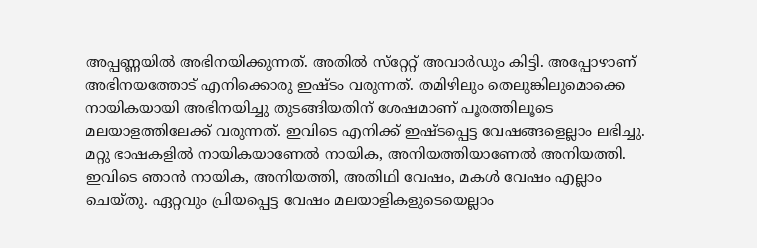അപ്പണ്ണയില്‍ അഭിനയിക്കുന്നത്. അതില്‍ സ്‌റ്റേറ്റ് അവാര്‍ഡും കിട്ടി. അപ്പോഴാണ് അഭിനയത്തോട് എനിക്കൊരു ഇഷ്ടം വരുന്നത്. തമിഴിലും തെലുങ്കിലുമൊക്കെ നായികയായി അഭിനയിച്ചു തുടങ്ങിയതിന് ശേഷമാണ് പൂരത്തിലൂടെ മലയാളത്തിലേക്ക് വരുന്നത്. ഇവിടെ എനിക്ക് ഇഷ്ടപ്പെട്ട വേഷങ്ങളെല്ലാം ലഭിച്ചു. മറ്റു ഭാഷകളില്‍ നായികയാണേല്‍ നായിക, അനിയത്തിയാണേല്‍ അനിയത്തി. ഇവിടെ ഞാന്‍ നായിക, അനിയത്തി, അതിഥി വേഷം, മകള്‍ വേഷം എല്ലാം ചെയ്തു. ഏറ്റവും പ്രിയപ്പെട്ട വേഷം മലയാളികളുടെയെല്ലാം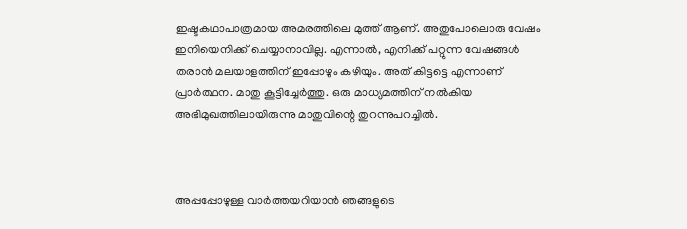ഇഷ്ടകഥാപാത്രമായ അമരത്തിലെ മുത്ത് ആണ്. അതുപോലൊരു വേഷം ഇനിയെനിക്ക് ചെയ്യാനാവില്ല. എന്നാല്‍, എനിക്ക് പറ്റുന്ന വേഷങ്ങള്‍ തരാന്‍ മലയാളത്തിന് ഇപ്പോഴും കഴിയും. അത് കിട്ടട്ടെ എന്നാണ് പ്രാര്‍ത്ഥന. മാതു കൂട്ടിച്ചേര്‍ത്തു. ഒരു മാധ്യമത്തിന് നല്‍കിയ അഭിമുഖത്തിലായിരുന്നു മാതുവിന്റെ തുറന്നുപറച്ചില്‍.



അപ്പപ്പോഴുള്ള വാര്‍ത്തയറിയാന്‍ ഞങ്ങളുടെ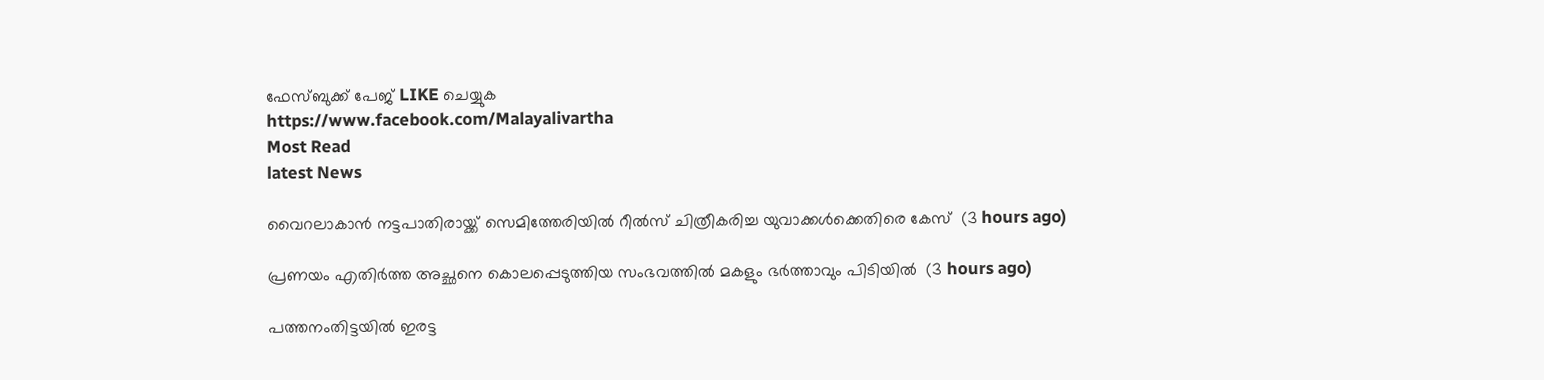ഫേസ്‌ബുക്ക്‌ പേജ് LIKE ചെയ്യുക
https://www.facebook.com/Malayalivartha
Most Read
latest News

വൈറലാകാന്‍ നട്ടപാതിരായ്ക്ക് സെമിത്തേരിയില്‍ റീല്‍സ് ചിത്രീകരിച്ച യുവാക്കള്‍ക്കെതിരെ കേസ്  (3 hours ago)

പ്രണയം എതിര്‍ത്ത അച്ഛനെ കൊലപ്പെടുത്തിയ സംഭവത്തില്‍ മകളും ഭര്‍ത്താവും പിടിയില്‍  (3 hours ago)

പത്തനംതിട്ടയില്‍ ഇരട്ട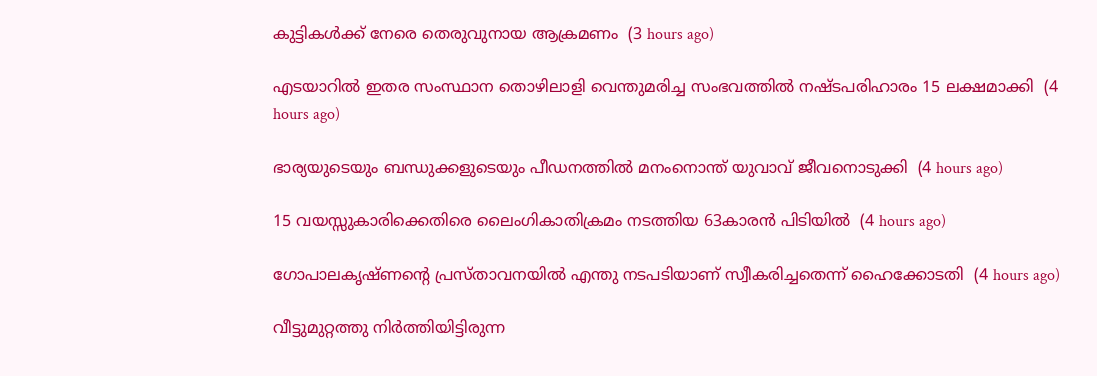കുട്ടികള്‍ക്ക് നേരെ തെരുവുനായ ആക്രമണം  (3 hours ago)

എടയാറില്‍ ഇതര സംസ്ഥാന തൊഴിലാളി വെന്തുമരിച്ച സംഭവത്തില്‍ നഷ്ടപരിഹാരം 15 ലക്ഷമാക്കി  (4 hours ago)

ഭാര്യയുടെയും ബന്ധുക്കളുടെയും പീഡനത്തില്‍ മനംനൊന്ത് യുവാവ് ജീവനൊടുക്കി  (4 hours ago)

15 വയസ്സുകാരിക്കെതിരെ ലൈംഗികാതിക്രമം നടത്തിയ 63കാരന്‍ പിടിയില്‍  (4 hours ago)

ഗോപാലകൃഷ്ണന്റെ പ്രസ്താവനയില്‍ എന്തു നടപടിയാണ് സ്വീകരിച്ചതെന്ന് ഹൈക്കോടതി  (4 hours ago)

വീട്ടുമുറ്റത്തു നിര്‍ത്തിയിട്ടിരുന്ന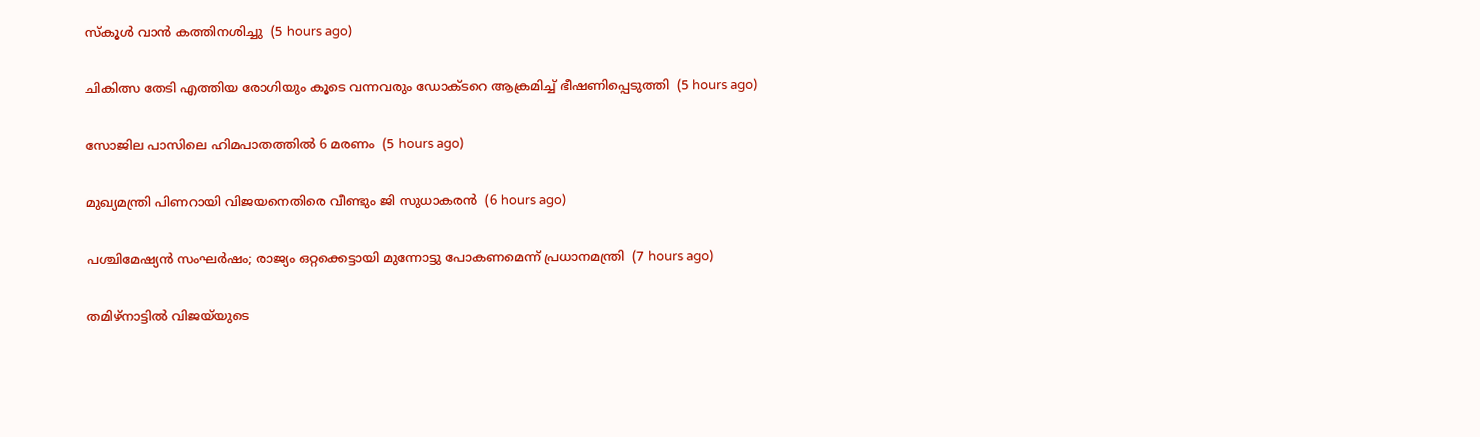സ്‌കൂള്‍ വാന്‍ കത്തിനശിച്ചു  (5 hours ago)

ചികിത്സ തേടി എത്തിയ രോഗിയും കൂടെ വന്നവരും ഡോക്ടറെ ആക്രമിച്ച് ഭീഷണിപ്പെടുത്തി  (5 hours ago)

സോജില പാസിലെ ഹിമപാതത്തില്‍ 6 മരണം  (5 hours ago)

മുഖ്യമന്ത്രി പിണറായി വിജയനെതിരെ വീണ്ടും ജി സുധാകരന്‍  (6 hours ago)

പശ്ചിമേഷ്യന്‍ സംഘര്‍ഷം; രാജ്യം ഒറ്റക്കെട്ടായി മുന്നോട്ടു പോകണമെന്ന് പ്രധാനമന്ത്രി  (7 hours ago)

തമിഴ്‌നാട്ടില്‍ വിജയ്‌യുടെ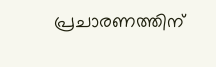പ്രചാരണത്തിന്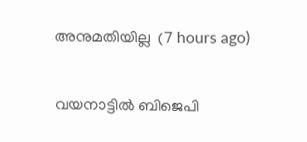അനുമതിയില്ല  (7 hours ago)

വയനാട്ടില്‍ ബിജെപി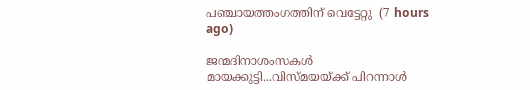പഞ്ചായത്തംഗത്തിന് വെട്ടേറ്റു  (7 hours ago)

ജന്മദിനാശംസകള്‍ മായക്കുട്ടി...വിസ്മയയ്ക്ക് പിറന്നാള്‍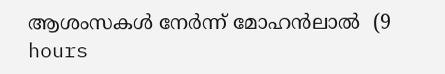ആശംസകള്‍ നേര്‍ന്ന് മോഹന്‍ലാല്‍  (9 hours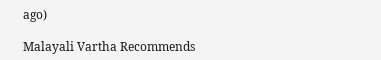ago)

Malayali Vartha Recommends